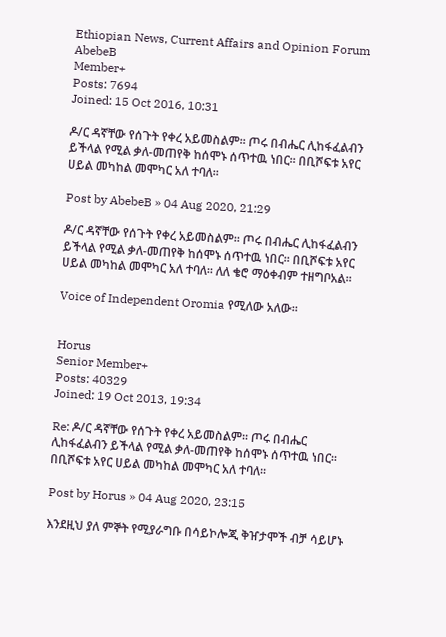Ethiopian News, Current Affairs and Opinion Forum
AbebeB
Member+
Posts: 7694
Joined: 15 Oct 2016, 10:31

ዶ/ር ዳኛቸው የሰጉት የቀረ አይመስልም፡፡ ጦሩ በብሔር ሊከፋፈልብን ይችላል የሚል ቃለ-መጠየቅ ከሰሞኑ ሰጥተዉ ነበር፡፡ በቢሾፍቱ አየር ሀይል መካከል መሞካር አለ ተባለ፡፡

Post by AbebeB » 04 Aug 2020, 21:29

ዶ/ር ዳኛቸው የሰጉት የቀረ አይመስልም፡፡ ጦሩ በብሔር ሊከፋፈልብን ይችላል የሚል ቃለ-መጠየቅ ከሰሞኑ ሰጥተዉ ነበር፡፡ በቢሾፍቱ አየር ሀይል መካከል መሞካር አለ ተባለ፡፡ ለለ ቄሮ ማዕቀብም ተዘግቦአል፡፡

Voice of Independent Oromia የሚለው አለው፡፡


Horus
Senior Member+
Posts: 40329
Joined: 19 Oct 2013, 19:34

Re: ዶ/ር ዳኛቸው የሰጉት የቀረ አይመስልም፡፡ ጦሩ በብሔር ሊከፋፈልብን ይችላል የሚል ቃለ-መጠየቅ ከሰሞኑ ሰጥተዉ ነበር፡፡ በቢሾፍቱ አየር ሀይል መካከል መሞካር አለ ተባለ፡፡

Post by Horus » 04 Aug 2020, 23:15

እንደዚህ ያለ ምኞት የሚያራግቡ በሳይኮሎጂ ቅዠታሞች ብቻ ሳይሆኑ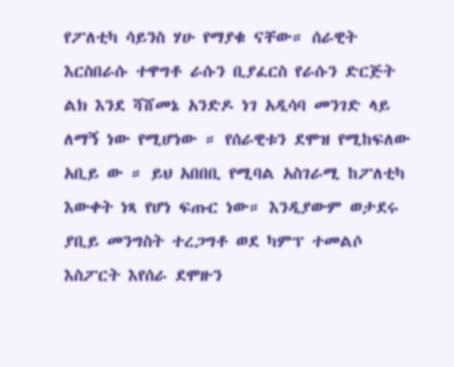የፖለቲካ ሳይንስ ሃሁ የማያቁ ናቸው። ሰራዊት እርስበራሱ ተዋግቶ ራሱን ቢያፈርስ የራሱን ድርጅት ልክ እንደ ሻሸመኔ አንድዶ ነገ አዲሳባ መንገድ ላይ ለማኝ ነው የሚሆነው ። የሰራዊቱን ደሞዝ የሚከፍለው አቢይ ው ። ይህ አበበቢ የሚባል አስገራሚ ከፖለቲካ እውቀት ነጻ የሆነ ፍጡር ነው። እንዲያውም ወታደሩ ያቢይ መንግስት ተረጋግቶ ወደ ካምፕ ተመልሶ እስፖርት እየሰራ ደሞዙን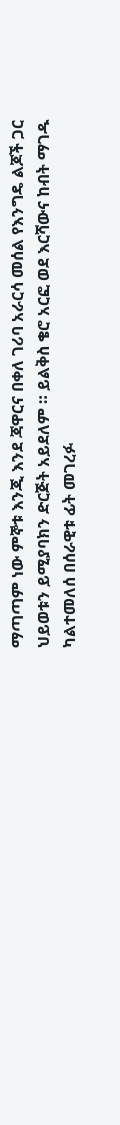ማጣጣም ነው ምኞቱ እንጂ እንደ ጃዋርና በቀለ ገሪባ አራርሳ መሰል የእንግዴ ልጆች ጋር ህይወቱን ይሚያባክን ድርጅት አይደለም ። ይልቅስ ቄሮ አርፎ ወደ እርሻውና ከብት ማገዱ ካልተመለሰ በሰራዊቱ ፊት መገረፉ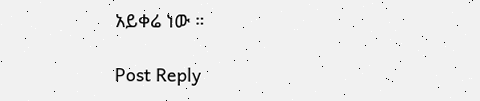አይቀሬ ነው ።

Post Reply